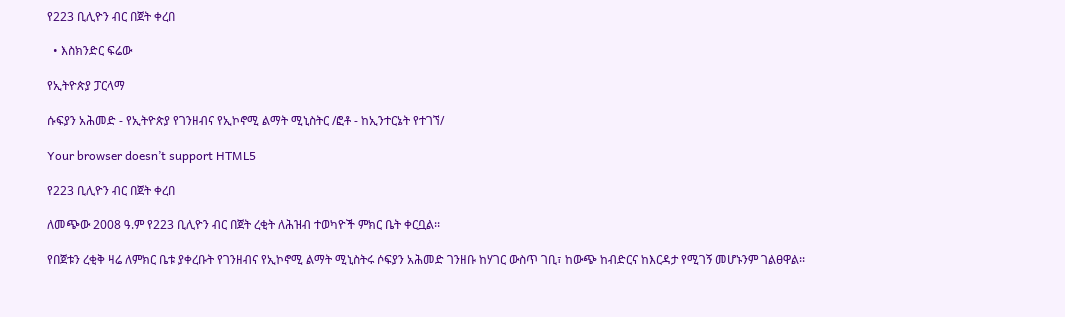የ223 ቢሊዮን ብር በጀት ቀረበ

  • እስክንድር ፍሬው

የኢትዮጵያ ፓርላማ

ሱፍያን አሕመድ - የኢትዮጵያ የገንዘብና የኢኮኖሚ ልማት ሚኒስትር /ፎቶ - ከኢንተርኔት የተገኘ/

Your browser doesn’t support HTML5

የ223 ቢሊዮን ብር በጀት ቀረበ

ለመጭው 2008 ዓ.ም የ223 ቢሊዮን ብር በጀት ረቂት ለሕዝብ ተወካዮች ምክር ቤት ቀርቧል፡፡

የበጀቱን ረቂቅ ዛሬ ለምክር ቤቱ ያቀረቡት የገንዘብና የኢኮኖሚ ልማት ሚኒስትሩ ሶፍያን አሕመድ ገንዘቡ ከሃገር ውስጥ ገቢ፣ ከውጭ ከብድርና ከእርዳታ የሚገኝ መሆኑንም ገልፀዋል፡፡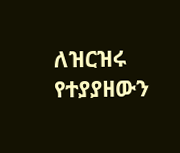ለዝርዝሩ የተያያዘውን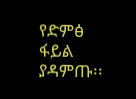የድምፅ ፋይል ያዳምጡ፡፡